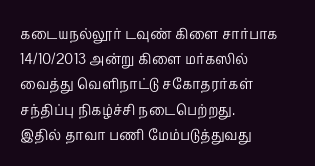கடையநல்லூர் டவுண் கிளை சார்பாக 14/10/2013 அன்று கிளை மர்கஸில் வைத்து வெளிநாட்டு சகோதரர்கள் சந்திப்பு நிகழ்ச்சி நடைபெற்றது. இதில் தாவா பணி மேம்படுத்துவது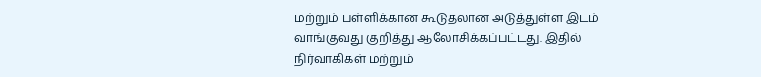மற்றும் பள்ளிக்கான கூடுதலான அடுத்துள்ள இடம் வாங்குவது குறித்து ஆலோசிக்கப்பட்டது. இதில் நிர்வாகிகள் மற்றும்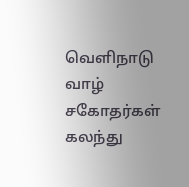வெளிநாடு வாழ் சகோதர்கள் கலந்து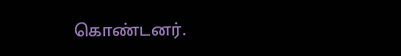கொண்டனர்.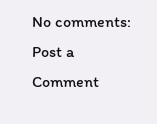No comments:
Post a Comment